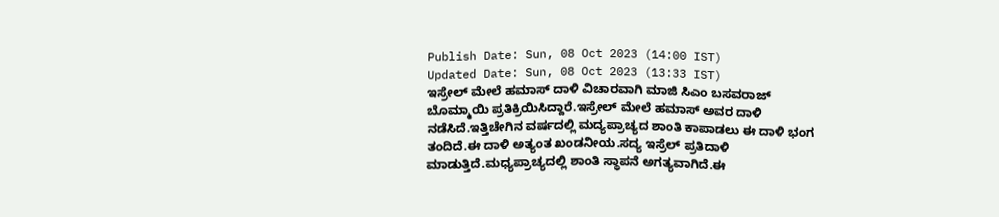Publish Date: Sun, 08 Oct 2023 (14:00 IST)
Updated Date: Sun, 08 Oct 2023 (13:33 IST)
ಇಸ್ರೇಲ್ ಮೇಲೆ ಹಮಾಸ್ ದಾಳಿ ವಿಚಾರವಾಗಿ ಮಾಜಿ ಸಿಎಂ ಬಸವರಾಜ್ ಬೊಮ್ಮಾಯಿ ಪ್ರತಿಕ್ರಿಯಿಸಿದ್ದಾರೆ.ಇಸ್ರೇಲ್ ಮೇಲೆ ಹಮಾಸ್ ಅವರ ದಾಳಿ ನಡೆಸಿದೆ.ಇತ್ತಿಚೇಗಿನ ವರ್ಷದಲ್ಲಿ ಮದ್ಯಪ್ರಾಚ್ಯದ ಶಾಂತಿ ಕಾಪಾಡಲು ಈ ದಾಳಿ ಭಂಗ ತಂದಿದೆ.ಈ ದಾಳಿ ಅತ್ಯಂತ ಖಂಡನೀಯ.ಸದ್ಯ ಇಸ್ರೆಲ್ ಪ್ರತಿದಾಳಿ ಮಾಡುತ್ತಿದೆ.ಮಧ್ಯಪ್ರಾಚ್ಯದಲ್ಲಿ ಶಾಂತಿ ಸ್ಥಾಪನೆ ಅಗತ್ಯವಾಗಿದೆ.ಈ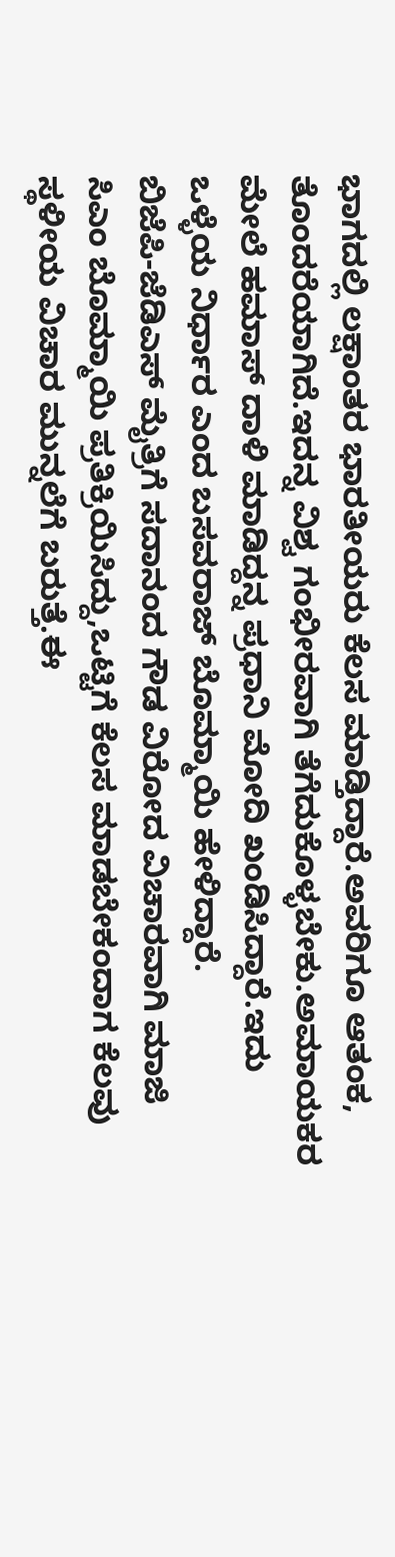ಭಾಗದಲ್ಲಿ ಲಕ್ಷಾಂತರ ಭಾರತೀಯರು ಕೆಲಸ ಮಾಡ್ತಿದ್ದಾರೆ.ಅವರಿಗೂ ಆತಂಕ, ತೊಂದರೆಯಾಗಿದೆ.ಇದನ್ನ ವಿಶ್ವ ಗಂಭೀರವಾಗಿ ತೆಗೆದುಕೊಳ್ಳಬೇಕು.ಅಮಾಯಕರ ಮೇಲೆ ಹಮಾಸ್ ದಾಳಿ ಮಾಡಿದ್ದನ್ನ ಪ್ರಧಾನಿ ಮೋದಿ ಖಂಡಿಸಿದ್ದಾರೆ.ಇದು ಒಳ್ಳೆಯ ನಿರ್ಧಾರ ಎಂದ ಬಸವರಾಜ್ ಬೊಮ್ಮಾಯಿ ಹೇಳಿದ್ದಾರೆ.
ಬಿಜೆಪಿ-ಜೆಡಿಎಸ್ ಮೈತ್ರಿಗೆ ಸದಾನಂದ ಗೌಡ ವಿರೋದ ವಿಚಾರವಾಗಿ ಮಾಜಿ ಸಿಎಂ ಬೊಮ್ಮಾಯಿ ಪ್ರತಿಕ್ರಿಯಿಸಿದ್ದು,ಒಟ್ಟಿಗೆ ಕೆಲಸ ಮಾಡಬೇಕಂದಾಗ ಕೆಲವು ಸ್ಥಳೀಯ ವಿಚಾರ ಮುನ್ನಲೆಗೆ ಬರುತ್ತೆ.ಈ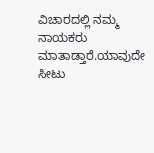ವಿಚಾರದಲ್ಲಿ ನಮ್ಮ ನಾಯಕರು ಮಾತಾಡ್ತಾರೆ.ಯಾವುದೇ ಸೀಟು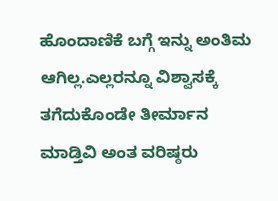ಹೊಂದಾಣಿಕೆ ಬಗ್ಗೆ ಇನ್ನು ಅಂತಿಮ ಆಗಿಲ್ಲ.ಎಲ್ಲರನ್ನೂ ವಿಶ್ವಾಸಕ್ಕೆ ತಗೆದುಕೊಂಡೇ ತೀರ್ಮಾನ ಮಾಡ್ತಿವಿ ಅಂತ ವರಿಷ್ಠರು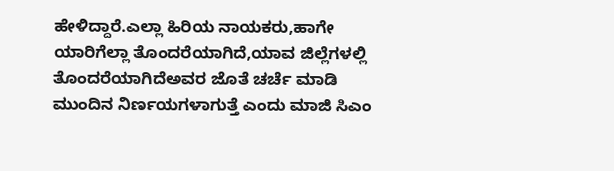ಹೇಳಿದ್ದಾರೆ.ಎಲ್ಲಾ ಹಿರಿಯ ನಾಯಕರು,ಹಾಗೇ ಯಾರಿಗೆಲ್ಲಾ ತೊಂದರೆಯಾಗಿದೆ,ಯಾವ ಜಿಲ್ಲೆಗಳಲ್ಲಿ ತೊಂದರೆಯಾಗಿದೆಅವರ ಜೊತೆ ಚರ್ಚೆ ಮಾಡಿ ಮುಂದಿನ ನಿರ್ಣಯಗಳಾಗುತ್ತೆ ಎಂದು ಮಾಜಿ ಸಿಎಂ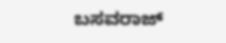ಬಸವರಾಜ್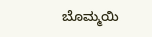ಬೊಮ್ಮಯಿ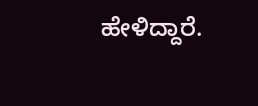ಹೇಳಿದ್ದಾರೆ.